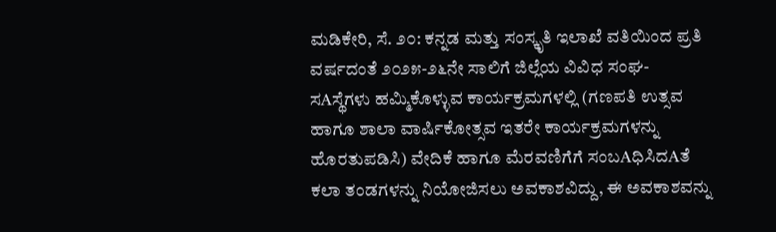ಮಡಿಕೇರಿ, ಸೆ. ೨೦: ಕನ್ನಡ ಮತ್ತು ಸಂಸ್ಕೃತಿ ಇಲಾಖೆ ವತಿಯಿಂದ ಪ್ರತಿ ವರ್ಷದಂತೆ ೨೦೨೫-೨೬ನೇ ಸಾಲಿಗೆ ಜಿಲ್ಲೆಯ ವಿವಿಧ ಸಂಘ-ಸAಸ್ಥೆಗಳು ಹಮ್ಮಿಕೊಳ್ಳುವ ಕಾರ್ಯಕ್ರಮಗಳಲ್ಲಿ (ಗಣಪತಿ ಉತ್ಸವ ಹಾಗೂ ಶಾಲಾ ವಾರ್ಷಿಕೋತ್ಸವ ಇತರೇ ಕಾರ್ಯಕ್ರಮಗಳನ್ನು ಹೊರತುಪಡಿಸಿ) ವೇದಿಕೆ ಹಾಗೂ ಮೆರವಣಿಗೆಗೆ ಸಂಬAಧಿಸಿದAತೆ ಕಲಾ ತಂಡಗಳನ್ನು ನಿಯೋಜಿಸಲು ಅವಕಾಶವಿದ್ದು, ಈ ಅವಕಾಶವನ್ನು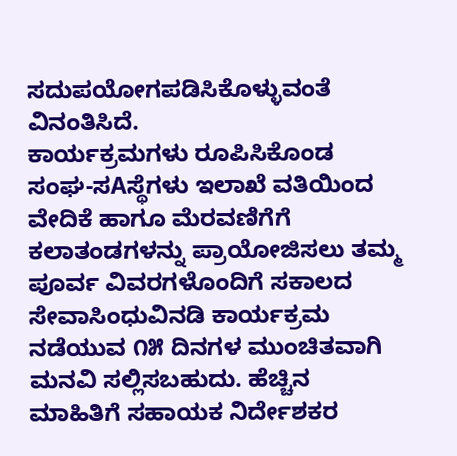ಸದುಪಯೋಗಪಡಿಸಿಕೊಳ್ಳುವಂತೆ ವಿನಂತಿಸಿದೆ.
ಕಾರ್ಯಕ್ರಮಗಳು ರೂಪಿಸಿಕೊಂಡ ಸಂಘ-ಸAಸ್ಥೆಗಳು ಇಲಾಖೆ ವತಿಯಿಂದ ವೇದಿಕೆ ಹಾಗೂ ಮೆರವಣಿಗೆಗೆ ಕಲಾತಂಡಗಳನ್ನು ಪ್ರಾಯೋಜಿಸಲು ತಮ್ಮ ಪೂರ್ವ ವಿವರಗಳೊಂದಿಗೆ ಸಕಾಲದ ಸೇವಾಸಿಂಧುವಿನಡಿ ಕಾರ್ಯಕ್ರಮ ನಡೆಯುವ ೧೫ ದಿನಗಳ ಮುಂಚಿತವಾಗಿ ಮನವಿ ಸಲ್ಲಿಸಬಹುದು. ಹೆಚ್ಚಿನ ಮಾಹಿತಿಗೆ ಸಹಾಯಕ ನಿರ್ದೇಶಕರ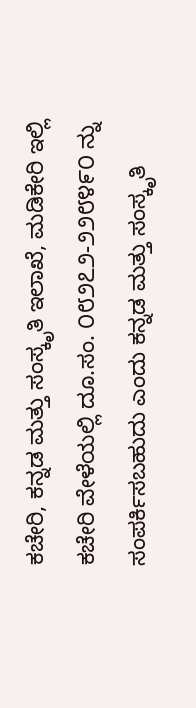ಕಚೇರಿ, ಕನ್ನಡ ಮತ್ತು ಸಂಸ್ಕೃತಿ ಇಲಾಖೆ, ಮಡಿಕೇರಿ ಇಲ್ಲಿ ಕಚೇರಿ ವೇಳೆಯಲ್ಲಿ ದೂ.ಸಂ. ೦೮೨೭೨-೨೨೮೪೯೦ ನ್ನು ಸಂಪರ್ಕಿಸಬಹುದು ಎಂದು ಕನ್ನಡ ಮತ್ತು ಸಂಸ್ಕೃತಿ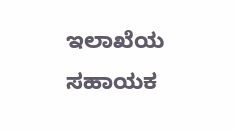ಇಲಾಖೆಯ ಸಹಾಯಕ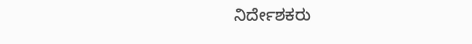ನಿರ್ದೇಶಕರು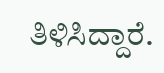ತಿಳಿಸಿದ್ದಾರೆ.